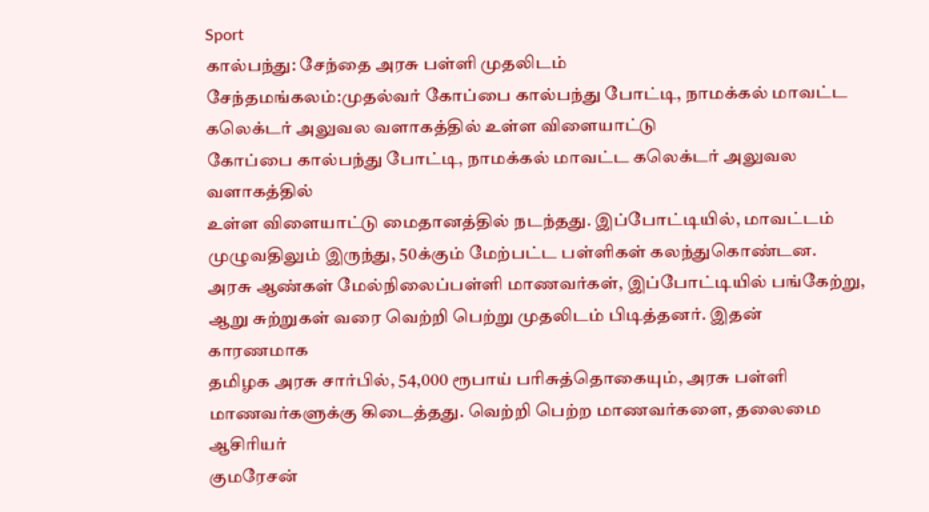Sport
கால்பந்து: சேந்தை அரசு பள்ளி முதலிடம்
சேந்தமங்கலம்:முதல்வர் கோப்பை கால்பந்து போட்டி, நாமக்கல் மாவட்ட கலெக்டர் அலுவல வளாகத்தில் உள்ள விளையாட்டு
கோப்பை கால்பந்து போட்டி, நாமக்கல் மாவட்ட கலெக்டர் அலுவல வளாகத்தில்
உள்ள விளையாட்டு மைதானத்தில் நடந்தது. இப்போட்டியில், மாவட்டம்
முழுவதிலும் இருந்து, 50க்கும் மேற்பட்ட பள்ளிகள் கலந்துகொண்டன.
அரசு ஆண்கள் மேல்நிலைப்பள்ளி மாணவர்கள், இப்போட்டியில் பங்கேற்று,
ஆறு சுற்றுகள் வரை வெற்றி பெற்று முதலிடம் பிடித்தனர். இதன் காரணமாக
தமிழக அரசு சார்பில், 54,000 ரூபாய் பரிசுத்தொகையும், அரசு பள்ளி
மாணவர்களுக்கு கிடைத்தது. வெற்றி பெற்ற மாணவர்களை, தலைமை ஆசிரியர்
குமரேசன்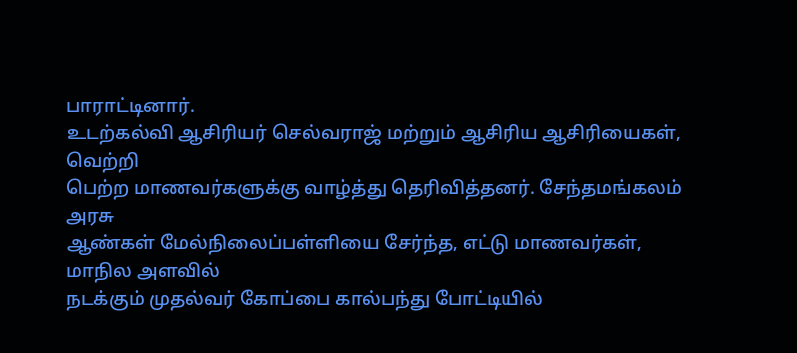பாராட்டினார்.
உடற்கல்வி ஆசிரியர் செல்வராஜ் மற்றும் ஆசிரிய ஆசிரியைகள், வெற்றி
பெற்ற மாணவர்களுக்கு வாழ்த்து தெரிவித்தனர். சேந்தமங்கலம் அரசு
ஆண்கள் மேல்நிலைப்பள்ளியை சேர்ந்த, எட்டு மாணவர்கள், மாநில அளவில்
நடக்கும் முதல்வர் கோப்பை கால்பந்து போட்டியில்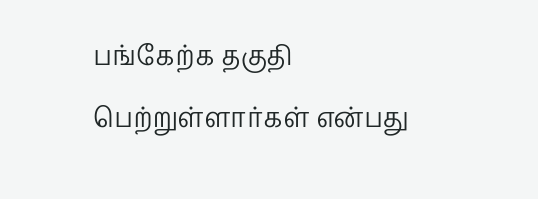பங்கேற்க தகுதி
பெற்றுள்ளார்கள் என்பது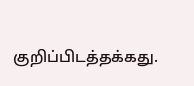குறிப்பிடத்தக்கது.